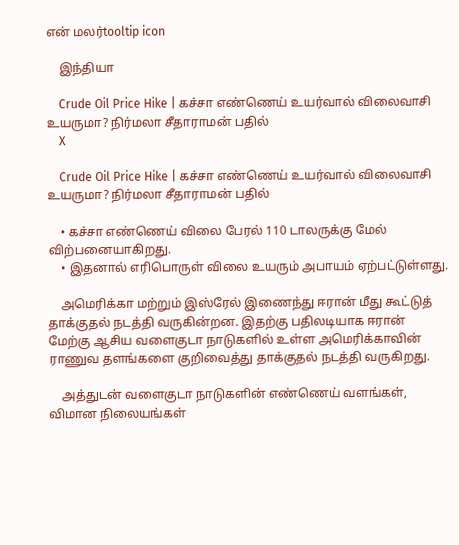என் மலர்tooltip icon

    இந்தியா

    Crude Oil Price Hike | கச்சா எண்ணெய் உயர்வால் விலைவாசி உயருமா? நிர்மலா சீதாராமன் பதில்
    X

    Crude Oil Price Hike | கச்சா எண்ணெய் உயர்வால் விலைவாசி உயருமா? நிர்மலா சீதாராமன் பதில்

    • கச்சா எண்ணெய் விலை பேரல் 110 டாலருக்கு மேல் விற்பனையாகிறது.
    • இதனால் எரிபொருள் விலை உயரும் அபாயம் ஏற்பட்டுள்ளது.

    அமெரிக்கா மற்றும் இஸ்ரேல் இணைந்து ஈரான் மீது கூட்டுத் தாக்குதல் நடத்தி வருகின்றன. இதற்கு பதிலடியாக ஈரான் மேற்கு ஆசிய வளைகுடா நாடுகளில் உள்ள அமெரிக்காவின் ராணுவ தளங்களை குறிவைத்து தாக்குதல் நடத்தி வருகிறது.

    அத்துடன் வளைகுடா நாடுகளின் எண்ணெய் வளங்கள், விமான நிலையங்கள்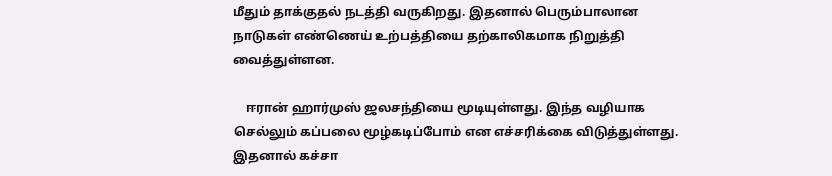மீதும் தாக்குதல் நடத்தி வருகிறது. இதனால் பெரும்பாலான நாடுகள் எண்ணெய் உற்பத்தியை தற்காலிகமாக நிறுத்தி வைத்துள்ளன.

    ஈரான் ஹார்முஸ் ஜலசந்தியை மூடியுள்ளது. இந்த வழியாக செல்லும் கப்பலை மூழ்கடிப்போம் என எச்சரிக்கை விடுத்துள்ளது. இதனால் கச்சா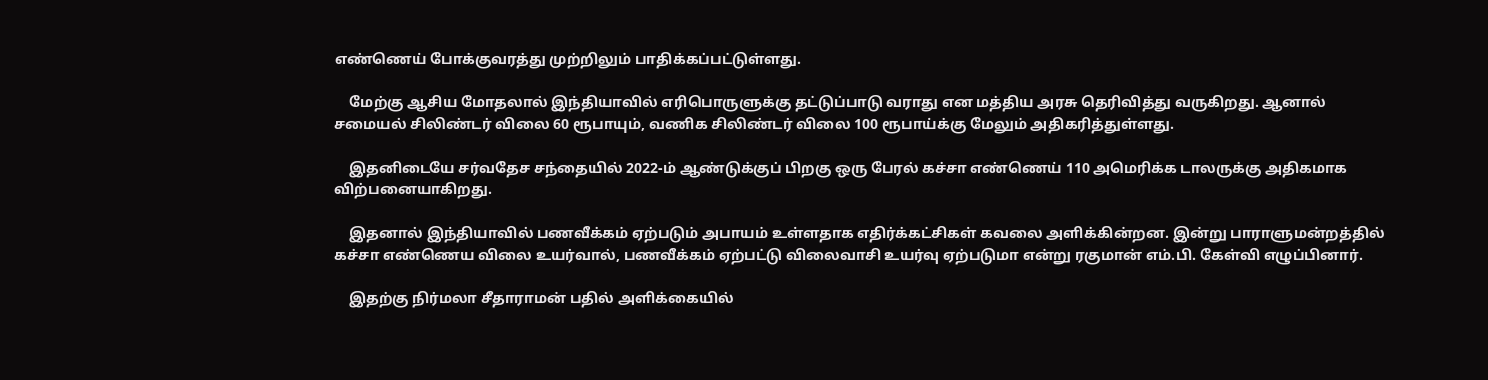எண்ணெய் போக்குவரத்து முற்றிலும் பாதிக்கப்பட்டுள்ளது.

    மேற்கு ஆசிய மோதலால் இந்தியாவில் எரிபொருளுக்கு தட்டுப்பாடு வராது என மத்திய அரசு தெரிவித்து வருகிறது. ஆனால் சமையல் சிலிண்டர் விலை 60 ரூபாயும், வணிக சிலிண்டர் விலை 100 ரூபாய்க்கு மேலும் அதிகரித்துள்ளது.

    இதனிடையே சர்வதேச சந்தையில் 2022-ம் ஆண்டுக்குப் பிறகு ஒரு பேரல் கச்சா எண்ணெய் 110 அமெரிக்க டாலருக்கு அதிகமாக விற்பனையாகிறது.

    இதனால் இந்தியாவில் பணவீக்கம் ஏற்படும் அபாயம் உள்ளதாக எதிர்க்கட்சிகள் கவலை அளிக்கின்றன. இன்று பாராளுமன்றத்தில் கச்சா எண்ணெய விலை உயர்வால், பணவீக்கம் ஏற்பட்டு விலைவாசி உயர்வு ஏற்படுமா என்று ரகுமான் எம்.பி. கேள்வி எழுப்பினார்.

    இதற்கு நிர்மலா சீதாராமன் பதில் அளிக்கையில்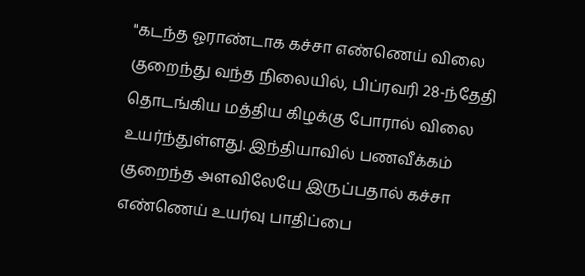"கடந்த ஓராண்டாக கச்சா எண்ணெய் விலை குறைந்து வந்த நிலையில், பிப்ரவரி 28-ந்தேதி தொடங்கிய மத்திய கிழக்கு போரால் விலை உயர்ந்துள்ளது. இந்தியாவில் பணவீக்கம் குறைந்த அளவிலேயே இருப்பதால் கச்சா எண்ணெய் உயர்வு பாதிப்பை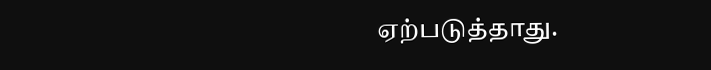ஏற்படுத்தாது.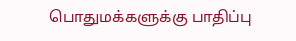பொதுமக்களுக்கு பாதிப்பு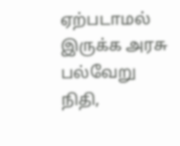ஏற்படாமல் இருக்க அரசு பல்வேறு நிதி,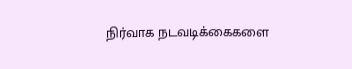நிர்வாக நடவடிக்கைகளை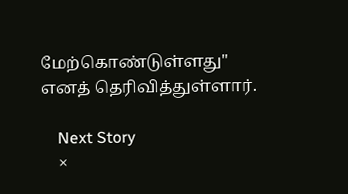மேற்கொண்டுள்ளது" எனத் தெரிவித்துள்ளார்.

    Next Story
    ×